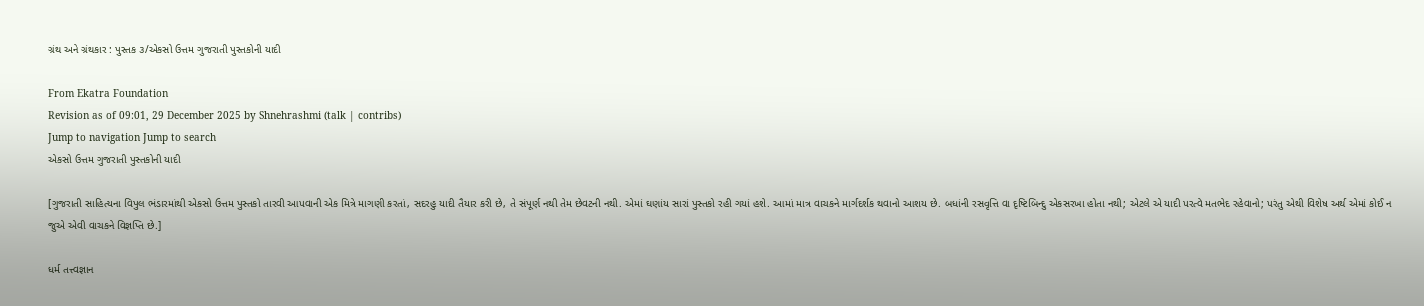ગ્રંથ અને ગ્રંથકાર : પુસ્તક ૩/એકસો ઉત્તમ ગુજરાતી પુસ્તકોની યાદી

From Ekatra Foundation
Revision as of 09:01, 29 December 2025 by Shnehrashmi (talk | contribs)
Jump to navigation Jump to search
એકસો ઉત્તમ ગુજરાતી પુસ્તકોની યાદી

[ગુજરાતી સાહિત્યના વિપુલ ભંડારમાંથી એકસો ઉત્તમ પુસ્તકો તારવી આપવાની એક મિત્રે માગણી કરતાં, સદરહુ યાદી તૈયાર કરી છે, તે સંપૂર્ણ નથી તેમ છેવટની નથી. એમાં ઘણાંય સારાં પુસ્તકો રહી ગયાં હશે. આમાં માત્ર વાચકને માર્ગદર્શક થવાનો આશય છે. બધાંની રસવૃત્તિ વા દૃષ્ટિબિન્દુ એકસરખા હોતા નથી; એટલે એ યાદી પરત્વે મતભેદ રહેવાનો; પરંતુ એથી વિશેષ અર્થ એમાં કોઈ ન જુએ એવી વાચકને વિજ્ઞપ્તિ છે.]

ધર્મ તત્ત્વજ્ઞાન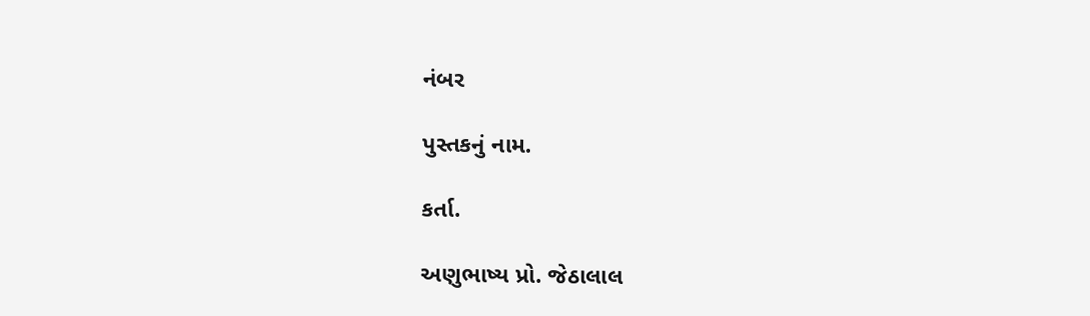નંબર

પુસ્તકનું નામ.

કર્તા.

અણુભાષ્ય પ્રો. જેઠાલાલ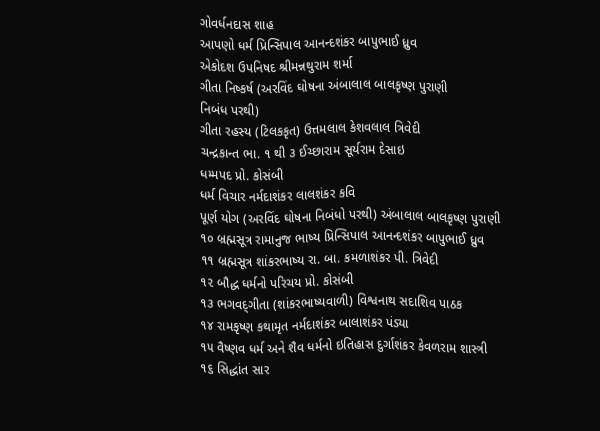ગોવર્ધનદાસ શાહ
આપણો ધર્મ પ્રિન્સિપાલ આનન્દશંકર બાપુભાઈ ધ્રુવ
એકોદશ ઉપનિષદ શ્રીમન્નથુરામ શર્મા
ગીતા નિષ્કર્ષ (અરવિંદ ઘોષના અંબાલાલ બાલકૃષ્ણ પુરાણી
નિબંધ પરથી)
ગીતા રહસ્ય (ટિલકકૃત) ઉત્તમલાલ કેશવલાલ ત્રિવેદી
ચન્દ્રકાન્ત ભા. ૧ થી ૩ ઈચ્છારામ સૂર્યરામ દેસાઇ
ધમ્મપદ પ્રો. કોસંબી
ધર્મ વિચાર નર્મદાશંકર લાલશંકર કવિ
પૂર્ણ યોગ (અરવિંદ ઘોષના નિબંધો પરથી) અંબાલાલ બાલકૃષ્ણ પુરાણી
૧૦ બ્રહ્મસૂત્ર રામાનુજ ભાષ્ય પ્રિન્સિપાલ આનન્દશંકર બાપુભાઈ ધ્રુવ
૧૧ બ્રહ્મસૂત્ર શાંકરભાષ્ય રા. બા. કમળાશંકર પી. ત્રિવેદી
૧૨ બૌદ્ધ ધર્મનો પરિચય પ્રો. કોસંબી
૧૩ ભગવદ્‌ગીતા (શાંકરભાષ્યવાળી) વિશ્વનાથ સદાશિવ પાઠક
૧૪ રામકૃષ્ણ કથામૃત નર્મદાશંકર બાલાશંકર પંડ્યા
૧૫ વૈષ્ણવ ધર્મ અને શૈવ ધર્મનો ઇતિહાસ દુર્ગાશંકર કેવળરામ શાસ્ત્રી
૧૬ સિદ્ધાંત સાર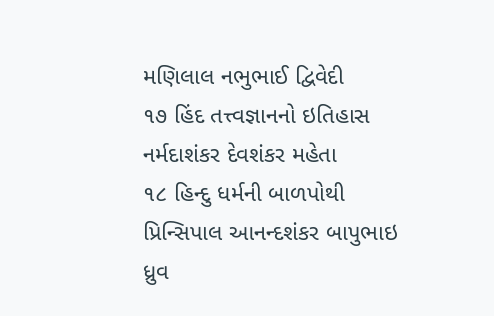મણિલાલ નભુભાઈ દ્વિવેદી
૧૭ હિંદ તત્ત્વજ્ઞાનનો ઇતિહાસ નર્મદાશંકર દેવશંકર મહેતા
૧૮ હિન્દુ ધર્મની બાળપોથી પ્રિન્સિપાલ આનન્દશંકર બાપુભાઇ ધ્રુવ